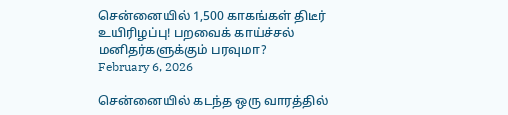சென்னையில் 1,500 காகங்கள் திடீர் உயிரிழப்பு! பறவைக் காய்ச்சல் மனிதர்களுக்கும் பரவுமா?
February 6, 2026

சென்னையில் கடந்த ஒரு வாரத்தில்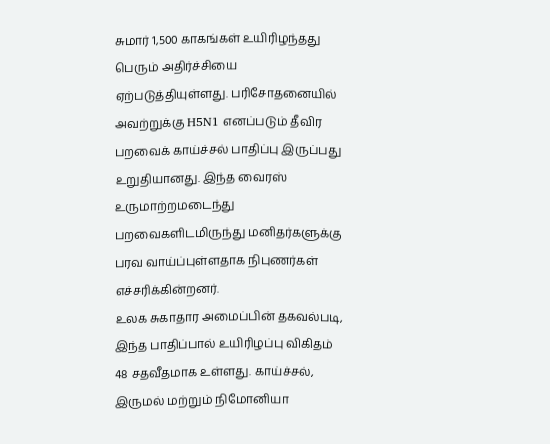சுமார் 1,500 காகங்கள் உயிரிழந்தது பெரும் அதிர்ச்சியை ஏற்படுத்தியுள்ளது. பரிசோதனையில் அவற்றுக்கு H5N1 எனப்படும் தீவிர பறவைக் காய்ச்சல் பாதிப்பு இருப்பது உறுதியானது. இந்த வைரஸ் உருமாற்றமடைந்து பறவைகளிடமிருந்து மனிதர்களுக்கு பரவ வாய்ப்புள்ளதாக நிபுணர்கள் எச்சரிக்கின்றனர்.
உலக சுகாதார அமைப்பின் தகவல்படி, இந்த பாதிப்பால் உயிரிழப்பு விகிதம் 48 சதவீதமாக உள்ளது. காய்ச்சல், இருமல் மற்றும் நிமோனியா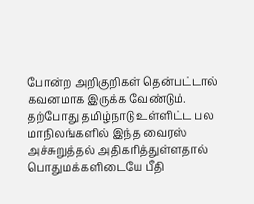போன்ற அறிகுறிகள் தென்பட்டால் கவனமாக இருக்க வேண்டும். தற்போது தமிழ்நாடு உள்ளிட்ட பல மாநிலங்களில் இந்த வைரஸ் அச்சுறுத்தல் அதிகரித்துள்ளதால் பொதுமக்களிடையே பீதி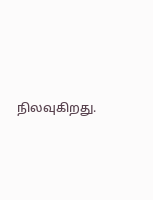நிலவுகிறது.